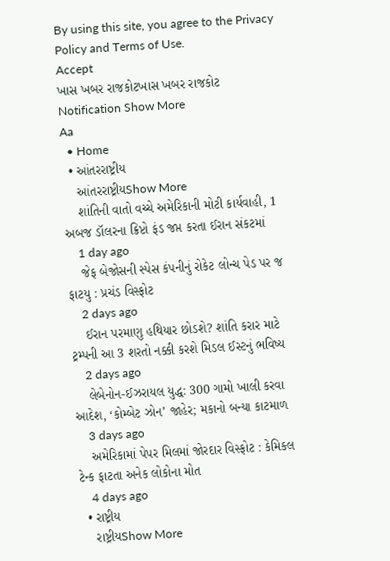By using this site, you agree to the Privacy Policy and Terms of Use.
Accept
ખાસ ખબર રાજકોટખાસ ખબર રાજકોટ
Notification Show More
Aa
  • Home
  • આંતરરાષ્ટ્રીય
    આંતરરાષ્ટ્રીયShow More
    શાંતિની વાતો વચ્ચે અમેરિકાની મોટી કાર્યવાહી, 1 અબજ ડૉલરના ક્રિપ્ટો ફંડ જપ્ત કરતા ઈરાન સંકટમાં
    1 day ago
    જેફ બેજોસની સ્પેસ કંપનીનું રોકેટ લોન્ચ પેડ પર જ ફાટયુ : પ્રચંડ વિસ્ફોટ
    2 days ago
    ઈરાન પરમાણુ હથિયાર છોડશે? શાંતિ કરાર માટે ટ્રમ્પની આ 3 શરતો નક્કી કરશે મિડલ ઈસ્ટનું ભવિષ્ય
    2 days ago
    લેબેનોન-ઈઝરાયલ યુદ્ધ: 300 ગામો ખાલી કરવા આદેશ, ‘કોમ્બેટ ઝોન’ જાહેર; મકાનો બન્યા કાટમાળ
    3 days ago
    અમેરિકામાં પેપર મિલમાં જોરદાર વિસ્ફોટ : કેમિકલ ટેન્ક ફાટતા અનેક લોકોના મોત
    4 days ago
  • રાષ્ટ્રીય
    રાષ્ટ્રીયShow More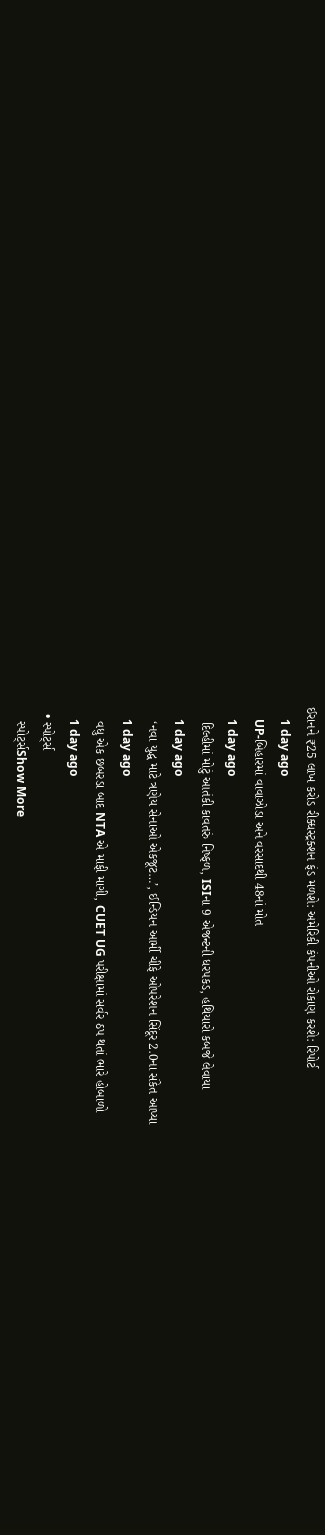ઈરાનને ₹25 લાખ કરોડ રીક્ધસ્ટ્રક્શન ફંડ મળશે: અમેરિકી કંપનીઓ રોકાણ કરશે: રિપોર્ટ
    1 day ago
    UP-બિહારમાં વાવાઝોડા અને વરસાદથી 48નાં મોત
    1 day ago
    દિલ્હીમાં મોટું આતંકી કાવતરું નિષ્ફળ, ISIના 9 એજન્ટની ધરપકડ, હથિયારો કબજે લેવાયા
    1 day ago
    ‘નવા યુદ્ધ માટે ત્રણેય સેનાઓ એકજૂટ…’, ઈન્ડિયન આર્મી ચીફે ઓપરેશન સિંદૂર 2.0ના સંકેત આપ્યા
    1 day ago
    વધુ એક છબરડા બાદ NTA એ માફી માગી, CUET UG પરીક્ષામાં સર્વર ઠપ થતાં ભારે હોબાળો
    1 day ago
  • સ્પોર્ટ્સ
    સ્પોર્ટ્સShow More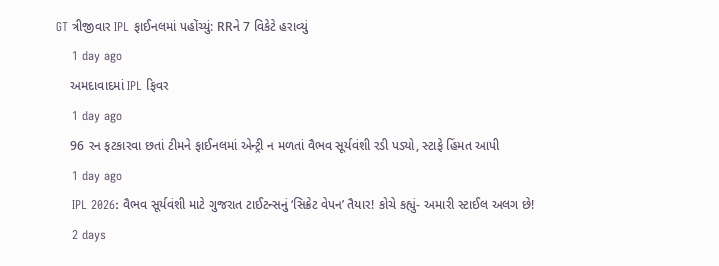GT ત્રીજીવાર IPL ફાઈનલમાં પહોંચ્યું: RRને 7 વિકેટે હરાવ્યું
    1 day ago
    અમદાવાદમાં IPL ફિવર
    1 day ago
    96 રન ફટકારવા છતાં ટીમને ફાઈનલમાં એન્ટ્રી ન મળતાં વૈભવ સૂર્યવંશી રડી પડ્યો, સ્ટાફે હિંમત આપી
    1 day ago
    IPL 2026: વૈભવ સૂર્યવંશી માટે ગુજરાત ટાઈટન્સનું ‘સિક્રેટ વેપન’ તૈયાર! કોચે કહ્યું- અમારી સ્ટાઈલ અલગ છે!
    2 days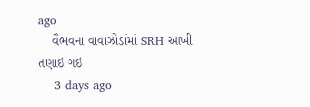ago
    વૈભવના વાવાઝોડાંમાં SRH આખી તણાઇ ગઇ
    3 days ago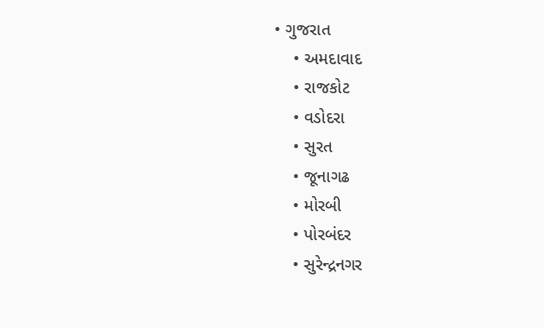• ગુજરાત
    • અમદાવાદ
    • રાજકોટ
    • વડોદરા
    • સુરત
    • જૂનાગઢ
    • મોરબી
    • પોરબંદર
    • સુરેન્દ્રનગર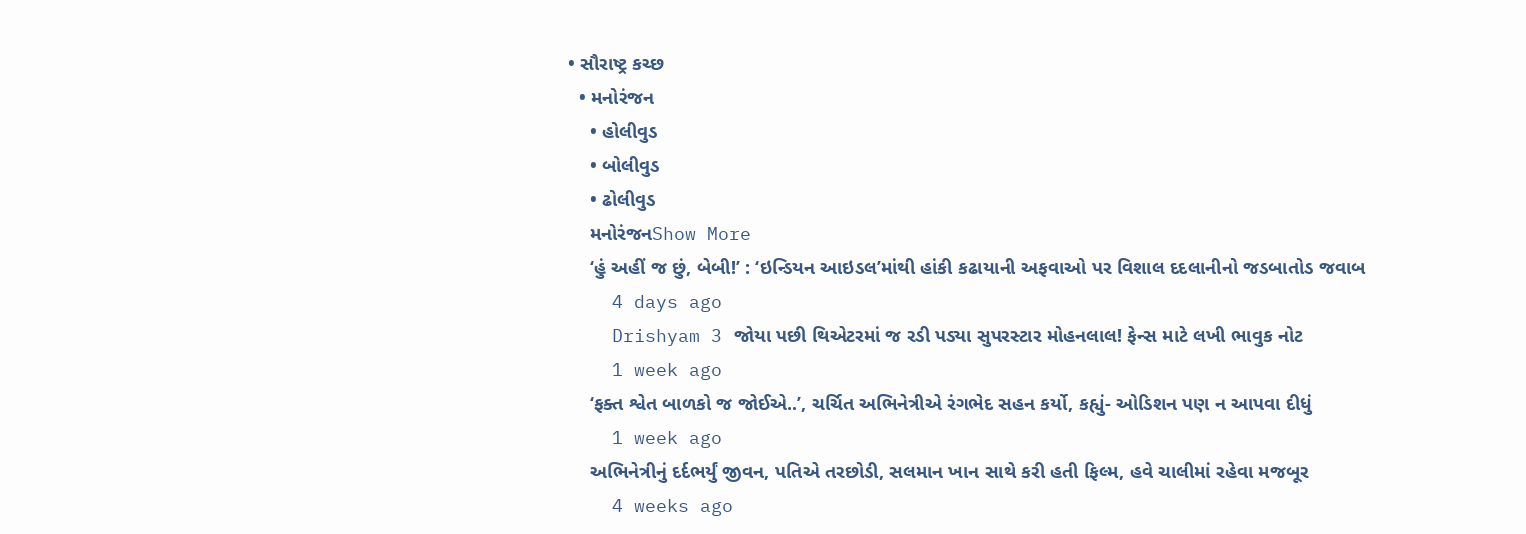• સૌરાષ્ટ્ર કચ્છ
  • મનોરંજન
    • હોલીવુડ
    • બોલીવુડ
    • ઢોલીવુડ
    મનોરંજનShow More
    ‘હું અહીં જ છું, બેબી!’ : ‘ઇન્ડિયન આઇડલ’માંથી હાંકી કઢાયાની અફવાઓ પર વિશાલ દદલાનીનો જડબાતોડ જવાબ
    4 days ago
    Drishyam 3 જોયા પછી થિએટરમાં જ રડી પડ્યા સુપરસ્ટાર મોહનલાલ! ફેન્સ માટે લખી ભાવુક નોટ
    1 week ago
    ‘ફક્ત શ્વેત બાળકો જ જોઈએ..’, ચર્ચિત અભિનેત્રીએ રંગભેદ સહન કર્યો, કહ્યું- ઓડિશન પણ ન આપવા દીધું
    1 week ago
    અભિનેત્રીનું દર્દભર્યું જીવન, પતિએ તરછોડી, સલમાન ખાન સાથે કરી હતી ફિલ્મ, હવે ચાલીમાં રહેવા મજબૂર
    4 weeks ago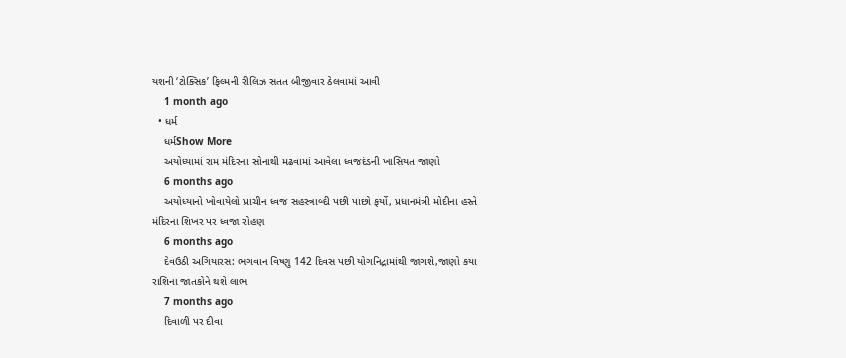યશની ‘ટોક્સિક’ ફિલ્મની રીલિઝ સતત બીજીવાર ઠેલવામાં આવી
    1 month ago
  • ધર્મ
    ધર્મShow More
    અયોધ્યામાં રામ મંદિરના સોનાથી મઢવામાં આવેલા ધ્વજદંડની ખાસિયત જાણો
    6 months ago
    અયોધ્યાનો ખોવાયેલો પ્રાચીન ધ્વજ સહસ્ત્રાબ્દી પછી પાછો ફર્યો, પ્રધાનમંત્રી મોદીના હસ્તે મંદિરના શિખર પર ધ્વજા રોહણ
    6 months ago
    દેવઉઠી અગિયારસ: ભગવાન વિષ્ણુ 142 દિવસ પછી યોગનિદ્રામાંથી જાગશે,જાણો કયા રાશિના જાતકોને થશે લાભ
    7 months ago
    દિવાળી પર દીવા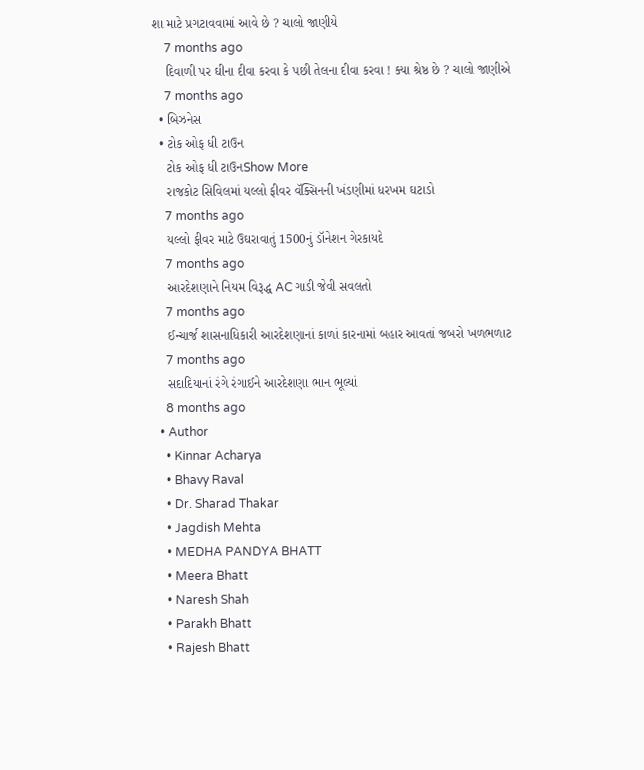શા માટે પ્રગટાવવામાં આવે છે ? ચાલો જાણીયે
    7 months ago
    દિવાળી પર ઘીના દીવા કરવા કે પછી તેલના દીવા કરવા ! ક્યા શ્રેષ્ઠ છે ? ચાલો જાણીએ
    7 months ago
  • બિઝનેસ
  • ટોક ઓફ ધી ટાઉન
    ટોક ઓફ ધી ટાઉનShow More
    રાજકોટ સિવિલમાં યલ્લો ફીવર વૅક્સિનની ખંડણીમાં ધરખમ ઘટાડો
    7 months ago
    યલ્લો ફીવર માટે ઉઘરાવાતું 1500નું ડૉનેશન ગેરકાયદે
    7 months ago
    આરદેશણાને નિયમ વિરૂદ્ધ AC ગાડી જેવી સવલતો
    7 months ago
    ઈન્ચાર્જ શાસનાધિકારી આરદેશણાનાં કાળાં કારનામાં બહાર આવતાં જબરો ખળભળાટ
    7 months ago
    સદાદિયાનાં રંગે રંગાઈને આરદેશણા ભાન ભૂલ્યાં
    8 months ago
  • Author
    • Kinnar Acharya
    • Bhavy Raval
    • Dr. Sharad Thakar
    • Jagdish Mehta
    • MEDHA PANDYA BHATT
    • Meera Bhatt
    • Naresh Shah
    • Parakh Bhatt
    • Rajesh Bhatt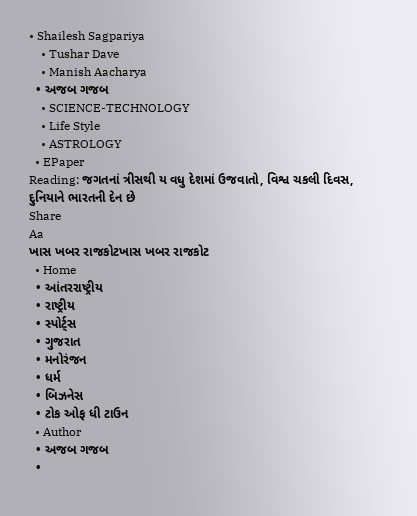• Shailesh Sagpariya
    • Tushar Dave
    • Manish Aacharya
  • અજબ ગજબ
    • SCIENCE-TECHNOLOGY
    • Life Style
    • ASTROLOGY
  • EPaper
Reading: જગતનાં ત્રીસથી ય વધુ દેશમાં ઉજવાતો, વિશ્વ ચકલી દિવસ, દુનિયાને ભારતની દેન છે
Share
Aa
ખાસ ખબર રાજકોટખાસ ખબર રાજકોટ
  • Home
  • આંતરરાષ્ટ્રીય
  • રાષ્ટ્રીય
  • સ્પોર્ટ્સ
  • ગુજરાત
  • મનોરંજન
  • ધર્મ
  • બિઝનેસ
  • ટોક ઓફ ધી ટાઉન
  • Author
  • અજબ ગજબ
  •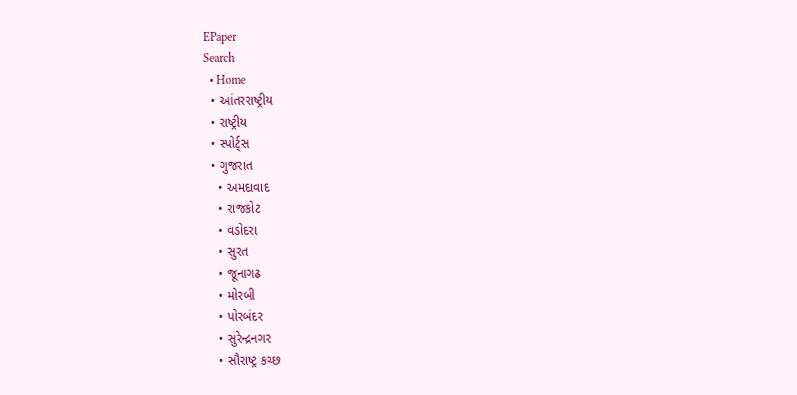EPaper
Search
  • Home
  • આંતરરાષ્ટ્રીય
  • રાષ્ટ્રીય
  • સ્પોર્ટ્સ
  • ગુજરાત
    • અમદાવાદ
    • રાજકોટ
    • વડોદરા
    • સુરત
    • જૂનાગઢ
    • મોરબી
    • પોરબંદર
    • સુરેન્દ્રનગર
    • સૌરાષ્ટ્ર કચ્છ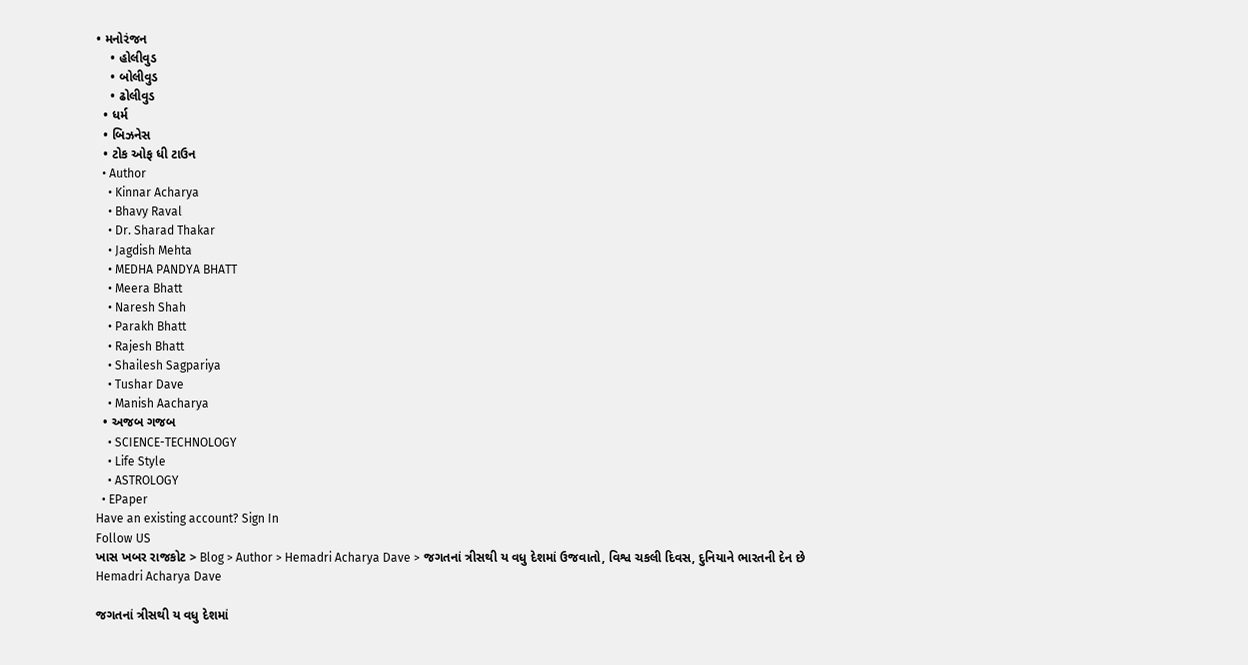• મનોરંજન
    • હોલીવુડ
    • બોલીવુડ
    • ઢોલીવુડ
  • ધર્મ
  • બિઝનેસ
  • ટોક ઓફ ધી ટાઉન
  • Author
    • Kinnar Acharya
    • Bhavy Raval
    • Dr. Sharad Thakar
    • Jagdish Mehta
    • MEDHA PANDYA BHATT
    • Meera Bhatt
    • Naresh Shah
    • Parakh Bhatt
    • Rajesh Bhatt
    • Shailesh Sagpariya
    • Tushar Dave
    • Manish Aacharya
  • અજબ ગજબ
    • SCIENCE-TECHNOLOGY
    • Life Style
    • ASTROLOGY
  • EPaper
Have an existing account? Sign In
Follow US
ખાસ ખબર રાજકોટ > Blog > Author > Hemadri Acharya Dave > જગતનાં ત્રીસથી ય વધુ દેશમાં ઉજવાતો, વિશ્વ ચકલી દિવસ, દુનિયાને ભારતની દેન છે
Hemadri Acharya Dave

જગતનાં ત્રીસથી ય વધુ દેશમાં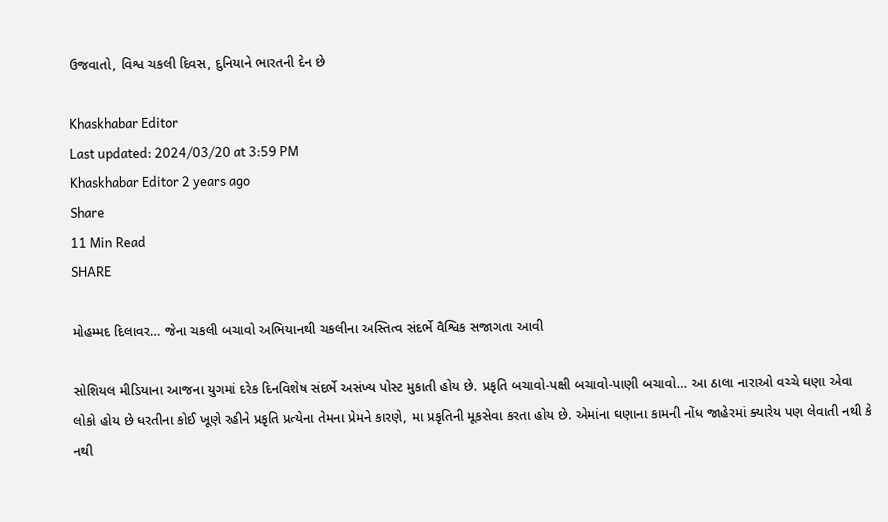ઉજવાતો, વિશ્વ ચકલી દિવસ, દુનિયાને ભારતની દેન છે

Khaskhabar Editor
Last updated: 2024/03/20 at 3:59 PM
Khaskhabar Editor 2 years ago
Share
11 Min Read
SHARE

મોહમ્મદ દિલાવર… જેના ચકલી બચાવો અભિયાનથી ચકલીના અસ્તિત્વ સંદર્ભે વૈશ્વિક સજાગતા આવી

સોશિયલ મીડિયાના આજના યુગમાં દરેક દિનવિશેષ સંદર્ભે અસંખ્ય પોસ્ટ મુકાતી હોય છે. પ્રકૃતિ બચાવો-પક્ષી બચાવો-પાણી બચાવો… આ ઠાલા નારાઓ વચ્ચે ઘણા એવા લોકો હોય છે ધરતીના કોઈ ખૂણે રહીને પ્રકૃતિ પ્રત્યેના તેમના પ્રેમને કારણે, મા પ્રકૃતિની મૂકસેવા કરતા હોય છે. એમાંના ઘણાના કામની નોંધ જાહેરમાં ક્યારેય પણ લેવાતી નથી કે નથી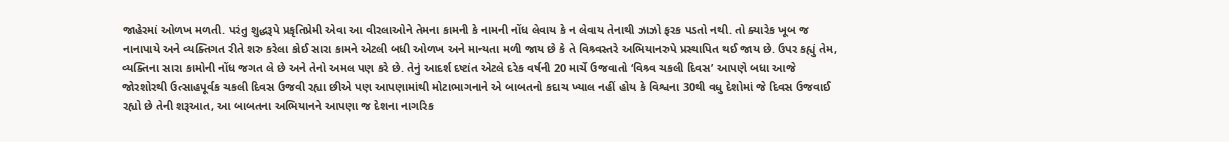જાહેરમાં ઓળખ મળતી. પરંતુ શુદ્ધરૂપે પ્રકૃતિપ્રેમી એવા આ વીરલાઓને તેમના કામની કે નામની નોંધ લેવાય કે ન લેવાય તેનાથી ઝાઝો ફરક પડતો નથી. તો ક્યારેક ખૂબ જ નાનાપાયે અને વ્યક્તિગત રીતે શરુ કરેલા કોઈ સારા કામને એટલી બધી ઓળખ અને માન્યતા મળી જાય છે કે તે વિશ્ર્વસ્તરે અભિયાનરુપે પ્રસ્થાપિત થઈ જાય છે. ઉપર કહ્યું તેમ, વ્યક્તિના સારા કામોની નોંધ જગત લે છે અને તેનો અમલ પણ કરે છે. તેનું આદર્શ દષ્ટાંત એટલે દરેક વર્ષની 20 માર્ચે ઉજવાતો ‘વિશ્ર્વ ચકલી દિવસ’ આપણે બધા આજે જોરશોરથી ઉત્સાહપૂર્વક ચકલી દિવસ ઉજવી રહ્યા છીએ પણ આપણામાંથી મોટાભાગનાને એ બાબતનો કદાચ ખ્યાલ નહીં હોય કે વિશ્વના 30થી વધુ દેશોમાં જે દિવસ ઉજવાઈ રહ્યો છે તેની શરૂઆત, આ બાબતના અભિયાનને આપણા જ દેશના નાગરિક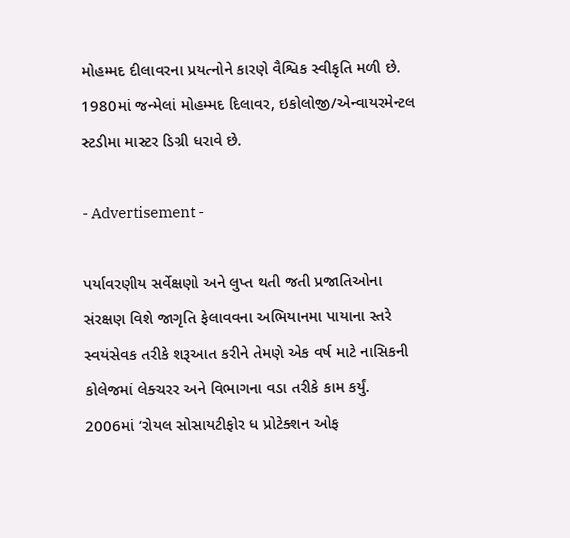મોહમ્મદ દીલાવરના પ્રયત્નોને કારણે વૈશ્વિક સ્વીકૃતિ મળી છે. 1980માં જન્મેલાં મોહમ્મદ દિલાવર, ઇકોલોજી/એન્વાયરમેન્ટલ સ્ટડીમા માસ્ટર ડિગ્રી ધરાવે છે.

- Advertisement -

પર્યાવરણીય સર્વેક્ષણો અને લુપ્ત થતી જતી પ્રજાતિઓના સંરક્ષણ વિશે જાગૃતિ ફેલાવવના અભિયાનમા પાયાના સ્તરે સ્વયંસેવક તરીકે શરૂઆત કરીને તેમણે એક વર્ષ માટે નાસિકની કોલેજમાં લેક્ચરર અને વિભાગના વડા તરીકે કામ કર્યું. 2006માં ‘રોયલ સોસાયટીફોર ધ પ્રોટેક્શન ઓફ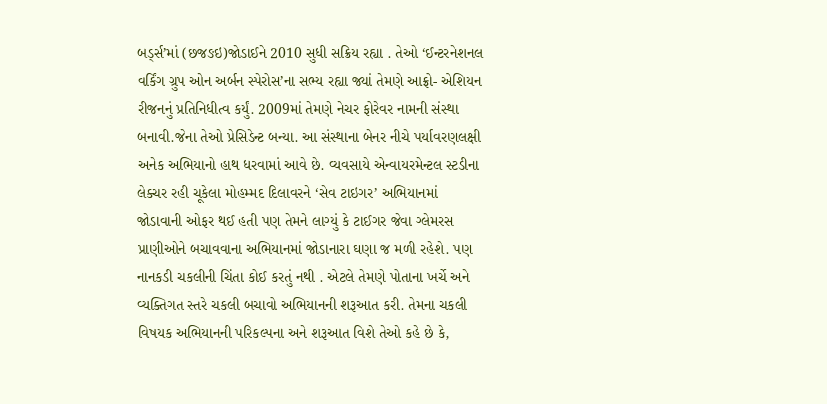બર્ડ્સ’માં (છજઙઇ)જોડાઈને 2010 સુધી સક્રિય રહ્યા . તેઓ ‘ઈન્ટરનેશનલ વર્કિંગ ગ્રુપ ઓન અર્બન સ્પેરોસ’ના સભ્ય રહ્યા જ્યાં તેમણે આફ્રો- એશિયન રીજનનું પ્રતિનિધીત્વ કર્યું. 2009માં તેમણે નેચર ફોરેવર નામની સંસ્થા બનાવી.જેના તેઓ પ્રેસિડેન્ટ બન્યા. આ સંસ્થાના બેનર નીચે પર્યાવરણલક્ષી અનેક અભિયાનો હાથ ધરવામાં આવે છે. વ્યવસાયે એન્વાયરમેન્ટલ સ્ટડીના લેક્ચર રહી ચૂકેલા મોહમ્મદ દિલાવરને ‘સેવ ટાઇગર’ અભિયાનમાં જોડાવાની ઓફર થઈ હતી પણ તેમને લાગ્યું કે ટાઈગર જેવા ગ્લેમરસ પ્રાણીઓને બચાવવાના અભિયાનમાં જોડાનારા ઘણા જ મળી રહેશે. પણ નાનકડી ચકલીની ચિંતા કોઈ કરતું નથી . એટલે તેમણે પોતાના ખર્ચે અને વ્યક્તિગત સ્તરે ચકલી બચાવો અભિયાનની શરૂઆત કરી. તેમના ચકલી વિષયક અભિયાનની પરિકલ્પના અને શરૂઆત વિશે તેઓ કહે છે કે,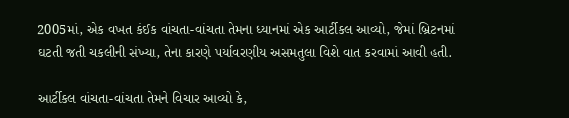2005માં, એક વખત કંઈક વાંચતા-વાંચતા તેમના ધ્યાનમાં એક આર્ટીકલ આવ્યો, જેમાં બ્રિટનમાં ઘટતી જતી ચકલીની સંખ્યા, તેના કારણે પર્યાવરણીય અસમતુલા વિશે વાત કરવામાં આવી હતી.

આર્ટીકલ વાંચતા-વાંચતા તેમને વિચાર આવ્યો કે,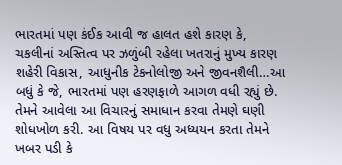ભારતમાં પણ કંઈક આવી જ હાલત હશે કારણ કે, ચકલીનાં અસ્તિત્વ પર ઝળુંબી રહેલા ખતરાનું મુખ્ય કારણ શહેરી વિકાસ, આધુનીક ટેકનોલોજી અને જીવનશૈલી…આ બધું કે જે, ભારતમાં પણ હરણફાળે આગળ વધી રહ્યું છે. તેમને આવેલા આ વિચારનું સમાધાન કરવા તેમણે ઘણી શોધખોળ કરી. આ વિષય પર વધુ અધ્યયન કરતા તેમને ખબર પડી કે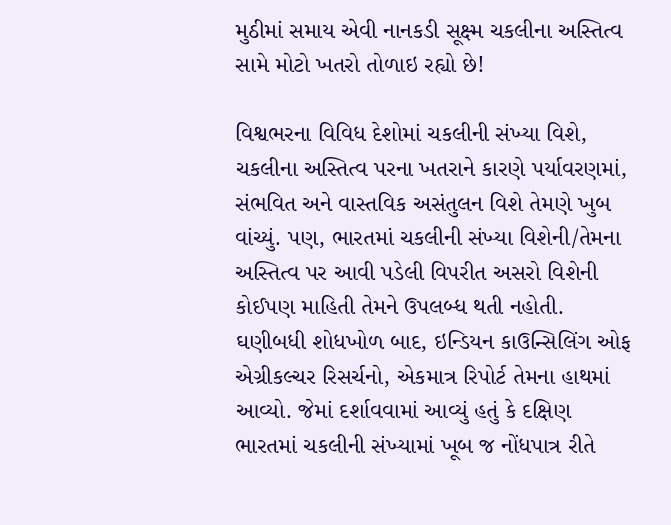મુઠીમાં સમાય એવી નાનકડી સૂક્ષ્મ ચકલીના અસ્તિત્વ સામે મોટો ખતરો તોળાઇ રહ્યો છે!

વિશ્વભરના વિવિધ દેશોમાં ચકલીની સંખ્યા વિશે, ચકલીના અસ્તિત્વ પરના ખતરાને કારણે પર્યાવરણમાં, સંભવિત અને વાસ્તવિક અસંતુલન વિશે તેમણે ખુબ વાંચ્યું. પણ, ભારતમાં ચકલીની સંખ્યા વિશેની/તેમના અસ્તિત્વ પર આવી પડેલી વિપરીત અસરો વિશેની કોઈપણ માહિતી તેમને ઉપલબ્ધ થતી નહોતી. ઘણીબધી શોધખોળ બાદ, ઇન્ડિયન કાઉન્સિલિંગ ઓફ એગ્રીકલ્ચર રિસર્ચનો, એકમાત્ર રિપોર્ટ તેમના હાથમાં આવ્યો. જેમાં દર્શાવવામાં આવ્યું હતું કે દક્ષિણ ભારતમાં ચકલીની સંખ્યામાં ખૂબ જ નોંધપાત્ર રીતે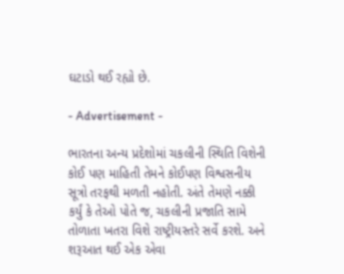ઘટાડો થઈ રહ્યો છે.

- Advertisement -

ભારતના અન્ય પ્રદેશોમાં ચકલીની સ્થિતિ વિશેની કોઈ પણ માહિતી તેમને કોઈપણ વિશ્વસનીય સૂત્રો તરફથી મળતી નહોતી. અંતે તેમણે નક્કી કર્યું કે તેઓ પોતે જ, ચકલીની પ્રજાતિ સામે તોળાતા ખતરા વિશે રાષ્ટ્રીયસ્તરે સર્વે કરશે. અને શરૂઆત થઈ એક એવા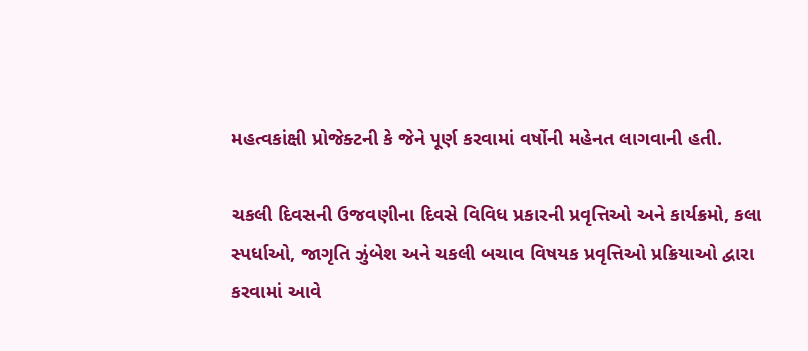મહત્વકાંક્ષી પ્રોજેક્ટની કે જેને પૂર્ણ કરવામાં વર્ષોની મહેનત લાગવાની હતી.

ચકલી દિવસની ઉજવણીના દિવસે વિવિધ પ્રકારની પ્રવૃત્તિઓ અને કાર્યક્રમો, કલા સ્પર્ધાઓ, જાગૃતિ ઝુંબેશ અને ચકલી બચાવ વિષયક પ્રવૃત્તિઓ પ્રક્રિયાઓ દ્વારા કરવામાં આવે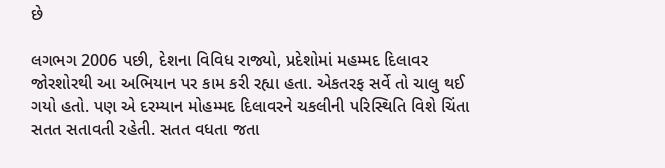છે

લગભગ 2006 પછી, દેશના વિવિધ રાજ્યો, પ્રદેશોમાં મહમ્મદ દિલાવર જોરશોરથી આ અભિયાન પર કામ કરી રહ્યા હતા. એકતરફ સર્વે તો ચાલુ થઈ ગયો હતો. પણ એ દરમ્યાન મોહમ્મદ દિલાવરને ચકલીની પરિસ્થિતિ વિશે ચિંતા સતત સતાવતી રહેતી. સતત વધતા જતા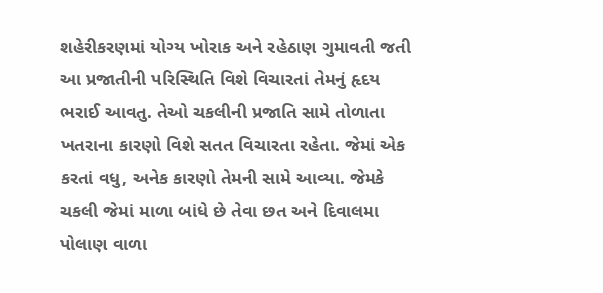શહેરીકરણમાં યોગ્ય ખોરાક અને રહેઠાણ ગુમાવતી જતી આ પ્રજાતીની પરિસ્થિતિ વિશે વિચારતાં તેમનું હૃદય ભરાઈ આવતુ. તેઓ ચકલીની પ્રજાતિ સામે તોળાતા ખતરાના કારણો વિશે સતત વિચારતા રહેતા. જેમાં એક કરતાં વધુ, અનેક કારણો તેમની સામે આવ્યા. જેમકે ચકલી જેમાં માળા બાંધે છે તેવા છત અને દિવાલમા પોલાણ વાળા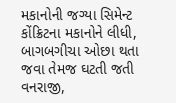મકાનોની જગ્યા સિમેન્ટ કોંક્રિટના મકાનોને લીધી, બાગબગીચા ઓછા થતા જવા તેમજ ઘટતી જતી વનરાજી,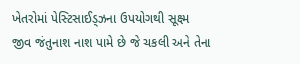ખેતરોમાં પેસ્ટિસાઈડ્ઝના ઉપયોગથી સૂક્ષ્મ જીવ જંતુનાશ નાશ પામે છે જે ચકલી અને તેના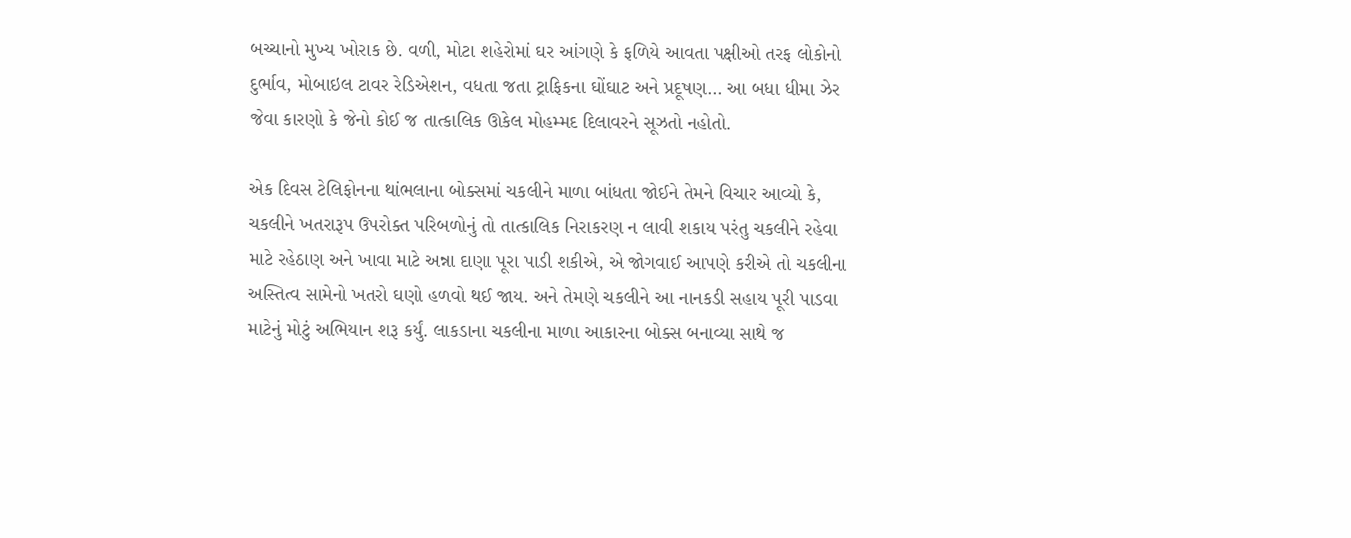બચ્ચાનો મુખ્ય ખોરાક છે. વળી, મોટા શહેરોમાં ઘર આંગણે કે ફળિયે આવતા પક્ષીઓ તરફ લોકોનો દુર્ભાવ, મોબાઇલ ટાવર રેડિએશન, વધતા જતા ટ્રાફિકના ઘોંઘાટ અને પ્રદૂષણ… આ બધા ધીમા ઝેર જેવા કારણો કે જેનો કોઈ જ તાત્કાલિક ઊકેલ મોહમ્મદ દિલાવરને સૂઝતો નહોતો.

એક દિવસ ટેલિફોનના થાંભલાના બોક્સમાં ચકલીને માળા બાંધતા જોઈને તેમને વિચાર આવ્યો કે, ચકલીને ખતરારૂપ ઉપરોક્ત પરિબળોનું તો તાત્કાલિક નિરાકરણ ન લાવી શકાય પરંતુ ચકલીને રહેવા માટે રહેઠાણ અને ખાવા માટે અન્ના દાણા પૂરા પાડી શકીએ, એ જોગવાઈ આપણે કરીએ તો ચકલીના અસ્તિત્વ સામેનો ખતરો ઘણો હળવો થઈ જાય. અને તેમણે ચકલીને આ નાનકડી સહાય પૂરી પાડવા માટેનું મોટું અભિયાન શરૂ કર્યું. લાકડાના ચકલીના માળા આકારના બોક્સ બનાવ્યા સાથે જ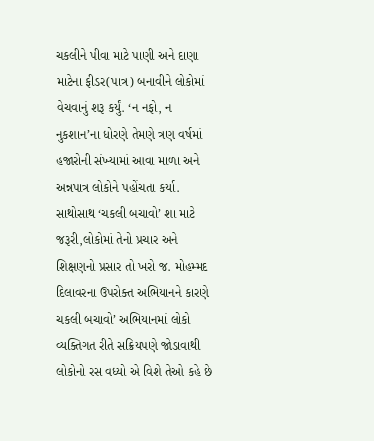ચકલીને પીવા માટે પાણી અને દાણા માટેના ફીડર(પાત્ર) બનાવીને લોકોમાં વેચવાનું શરૂ કર્યું. ‘ન નફો, ન નુકશાન’ના ધોરણે તેમણે ત્રણ વર્ષમાં હજારોની સંખ્યામાં આવા માળા અને અન્નપાત્ર લોકોને પહોંચતા કર્યા. સાથોસાથ ‘ચકલી બચાવો’ શા માટે જરૂરી,લોકોમાં તેનો પ્રચાર અને શિક્ષણનો પ્રસાર તો ખરો જ. મોહમ્મદ દિલાવરના ઉપરોક્ત અભિયાનને કારણે ચકલી બચાવો’ અભિયાનમાં લોકો વ્યક્તિગત રીતે સક્રિયપણે જોડાવાથી લોકોનો રસ વધ્યો એ વિશે તેઓ કહે છે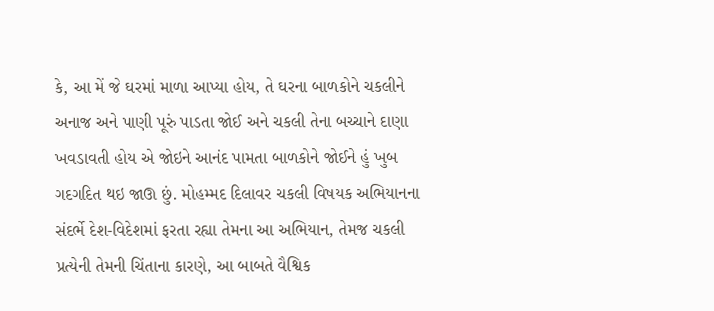કે, આ મેં જે ઘરમાં માળા આપ્યા હોય, તે ઘરના બાળકોને ચકલીને અનાજ અને પાણી પૂરું પાડતા જોઈ અને ચકલી તેના બચ્ચાને દાણા ખવડાવતી હોય એ જોઇને આનંદ પામતા બાળકોને જોઈને હું ખુબ ગદગદિત થઇ જાઊ છું. મોહમ્મદ દિલાવર ચકલી વિષયક અભિયાનના સંદર્ભે દેશ-વિદેશમાં ફરતા રહ્યા તેમના આ અભિયાન, તેમજ ચકલી પ્રત્યેની તેમની ચિંતાના કારણે, આ બાબતે વૈશ્વિક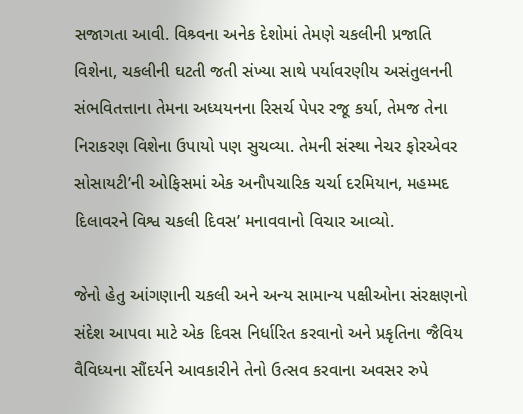સજાગતા આવી. વિશ્ર્વના અનેક દેશોમાં તેમણે ચકલીની પ્રજાતિ વિશેના, ચકલીની ઘટતી જતી સંખ્યા સાથે પર્યાવરણીય અસંતુલનની સંભવિતત્તાના તેમના અધ્યયનના રિસર્ચ પેપર રજૂ કર્યા, તેમજ તેના નિરાકરણ વિશેના ઉપાયો પણ સુચવ્યા. તેમની સંસ્થા નેચર ફોરએવર સોસાયટી’ની ઓફિસમાં એક અનૌપચારિક ચર્ચા દરમિયાન, મહમ્મદ દિલાવરને વિશ્વ ચકલી દિવસ’ મનાવવાનો વિચાર આવ્યો.

જેનો હેતુ આંગણાની ચકલી અને અન્ય સામાન્ય પક્ષીઓના સંરક્ષણનો સંદેશ આપવા માટે એક દિવસ નિર્ધારિત કરવાનો અને પ્રકૃતિના જૈવિય વૈવિધ્યના સૌંદર્યને આવકારીને તેનો ઉત્સવ કરવાના અવસર રુપે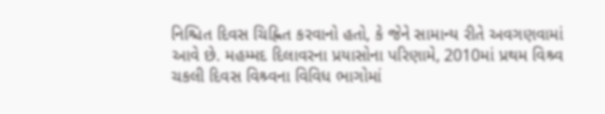નિશ્ચિત દિવસ ચિહ્નિત કરવાનો હતો, કે જેને સામાન્ય રીતે અવગણવામાં આવે છે. મહમ્મદ દિલાવરના પ્રયાસોના પરિણામે, 2010માં પ્રથમ વિશ્ર્વ ચકલી દિવસ વિશ્ર્વના વિવિધ ભાગોમાં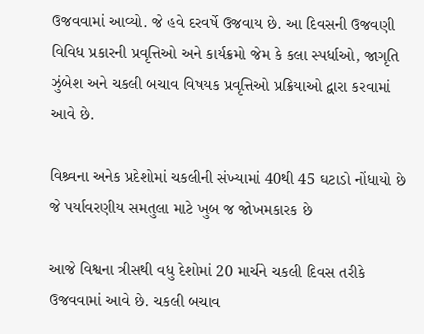ઉજવવામાં આવ્યો. જે હવે દરવર્ષે ઉજવાય છે. આ દિવસની ઉજવણી વિવિધ પ્રકારની પ્રવૃત્તિઓ અને કાર્યક્રમો જેમ કે કલા સ્પર્ધાઓ, જાગૃતિ ઝુંબેશ અને ચકલી બચાવ વિષયક પ્રવૃત્તિઓ પ્રક્રિયાઓ દ્વારા કરવામાં આવે છે.

વિશ્ર્વના અનેક પ્રદેશોમાં ચકલીની સંખ્યામાં 40થી 45 ઘટાડો નોંધાયો છે જે પર્યાવરણીય સમતુલા માટે ખુબ જ જોખમકારક છે

આજે વિશ્વના ત્રીસથી વધુ દેશોમાં 20 માર્ચને ચકલી દિવસ તરીકે ઉજવવામાં આવે છે. ચકલી બચાવ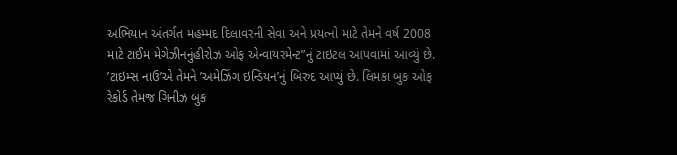અભિયાન અંતર્ગત મહમ્મદ દિલાવરની સેવા અને પ્રયત્નો માટે તેમને વર્ષ 2008 માટે ટાઈમ મેગેઝીનનુંહીરોઝ ઓફ એન્વાયરમેન્ટ”નું ટાઇટલ આપવામાં આવ્યું છે. ’ટાઇમ્સ નાઉ’એ તેમને ’અમેઝિંગ ઇન્ડિયન’નું બિરુદ આપ્યું છે. લિમકા બુક ઓફ રેકોર્ડ તેમજ ગિનીઝ બુક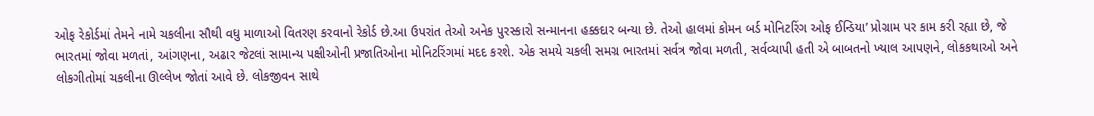ઓફ રેકોર્ડમાં તેમને નામે ચકલીના સૌથી વધુ માળાઓ વિતરણ કરવાનો રેકોર્ડ છે.આ ઉપરાંત તેઓ અનેક પુરસ્કારો સન્માનના હક્કદાર બન્યા છે. તેઓ હાલમાં કોમન બર્ડ મોનિટરિંગ ઓફ ઈન્ડિયા’ પ્રોગ્રામ પર કામ કરી રહ્યા છે, જે ભારતમાં જોવા મળતાં, આંગણના, અઢાર જેટલાં સામાન્ય પક્ષીઓની પ્રજાતિઓના મોનિટરિંગમાં મદદ કરશે. એક સમયે ચકલી સમગ્ર ભારતમાં સર્વત્ર જોવા મળતી, સર્વવ્યાપી હતી એ બાબતનો ખ્યાલ આપણને, લોકકથાઓ અને લોકગીતોમાં ચકલીના ઊલ્લેખ જોતાં આવે છે. લોકજીવન સાથે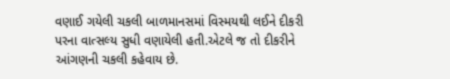વણાઈ ગયેલી ચકલી બાળમાનસમાં વિસ્મયથી લઈને દીકરી પરના વાત્સલ્ય સુધી વણાયેલી હતી.એટલે જ તો દીકરીને આંગણની ચકલી કહેવાય છે.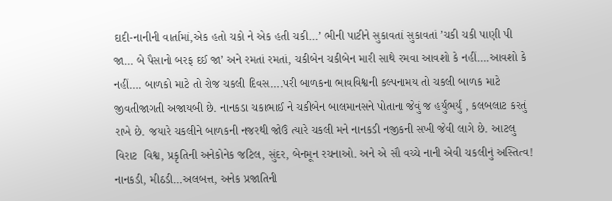દાદી-નાનીની વાર્તામાં,એક હતો ચકો ને એક હતી ચકી…’ ભીની પાટીને સુકાવતાં સુકાવતાં ’ચકી ચકી પાણી પી જા… બે પૈસાનો બરફ દઈ જા’ અને રમતાં રમતાં, ચકીબેન ચકીબેન મારી સાથે રમવા આવશો કે નહીં….આવશો કે નહીં…. બાળકો માટે તો રોજ ચકલી દિવસ….પરી બાળકના ભાવવિશ્વની કલ્પનામય તો ચકલી બાળક માટે જીવતીજાગતી અજાયબી છે. નાનકડા ચકાભાઈ ને ચકીબેન બાલમાનસને પોતાના જેવું જ હર્યુંભર્યું , કલબલાટ કરતું રાખે છે. જયારે ચકલીને બાળકની નજરથી જોઉં ત્યારે ચકલી મને નાનકડી નજીકની સખી જેવી લાગે છે. આટલુ વિરાટ  વિશ્વ, પ્રકૃતિની અનેકોનેક જટિલ, સુંદર, બેનમૂન રચનાઓ. અને એ સૌ વચ્ચે નાની એવી ચકલીનું અસ્તિત્વ! નાનકડી, મીઠડી…અલબત્ત, અનેક પ્રજાતિની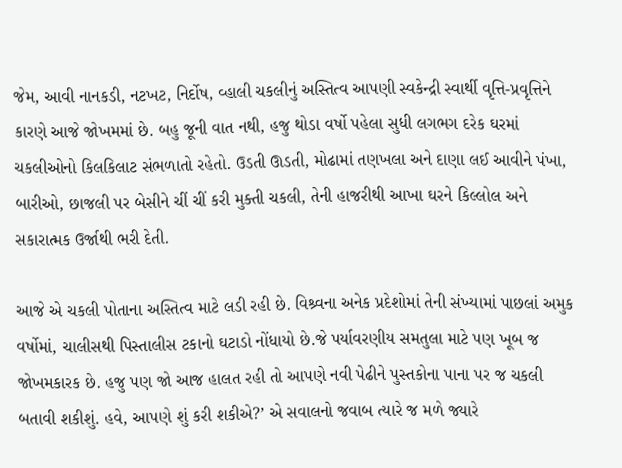જેમ, આવી નાનકડી, નટખટ, નિર્દોષ, વ્હાલી ચકલીનું અસ્તિત્વ આપણી સ્વકેન્દ્રી સ્વાર્થી વૃત્તિ-પ્રવૃત્તિને કારણે આજે જોખમમાં છે. બહુ જૂની વાત નથી, હજુ થોડા વર્ષો પહેલા સુધી લગભગ દરેક ઘરમાં ચકલીઓનો કિલકિલાટ સંભળાતો રહેતો. ઉડતી ઊડતી, મોઢામાં તણખલા અને દાણા લઈ આવીને પંખા, બારીઓ, છાજલી પર બેસીને ચીં ચીં કરી મુક્તી ચકલી, તેની હાજરીથી આખા ઘરને કિલ્લોલ અને સકારાત્મક ઉર્જાથી ભરી દેતી.

આજે એ ચકલી પોતાના અસ્તિત્વ માટે લડી રહી છે. વિશ્ર્વના અનેક પ્રદેશોમાં તેની સંખ્યામાં પાછલાં અમુક વર્ષોમાં, ચાલીસથી પિસ્તાલીસ ટકાનો ઘટાડો નોંધાયો છે.જે પર્યાવરણીય સમતુલા માટે પણ ખૂબ જ જોખમકારક છે. હજુ પણ જો આજ હાલત રહી તો આપણે નવી પેઢીને પુસ્તકોના પાના પર જ ચકલી બતાવી શકીશું. હવે, આપણે શું કરી શકીએ?’ એ સવાલનો જવાબ ત્યારે જ મળે જ્યારે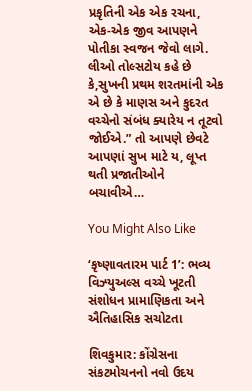પ્રકૃતિની એક એક રચના, એક-એક જીવ આપણને પોતીકા સ્વજન જેવો લાગે. લીઓ તોલ્સટોય કહે છે કે,સુખની પ્રથમ શરતમાંની એક એ છે કે માણસ અને કુદરત વચ્ચેનો સંબંધ ક્યારેય ન તૂટવો જોઈએ.” તો આપણે છેવટે આપણાં સુખ માટે ય, લૂપ્ત થતી પ્રજાતીઓને બચાવીએ…

You Might Also Like

‘કૃષ્ણાવતારમ પાર્ટ 1’: ભવ્ય વિઝ્યુઅલ્સ વચ્ચે ખૂટતી સંશોધન પ્રામાણિકતા અને ઐતિહાસિક સચોટતા

શિવકુમાર: કોંગ્રેસના સંકટમોચનનો નવો ઉદય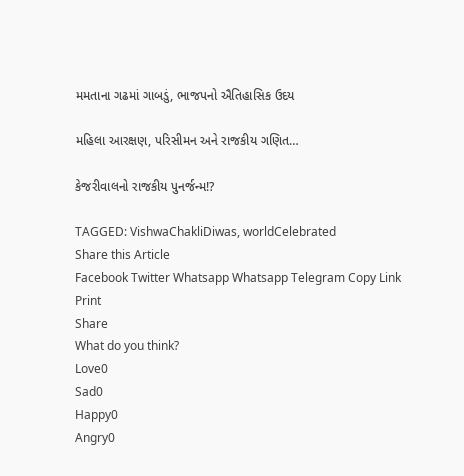મમતાના ગઢમાં ગાબડું, ભાજપનો ઐતિહાસિક ઉદય

મહિલા આરક્ષણ, પરિસીમન અને રાજકીય ગણિત…

કેજરીવાલનો રાજકીય પુનર્જન્મ!?

TAGGED: VishwaChakliDiwas, worldCelebrated
Share this Article
Facebook Twitter Whatsapp Whatsapp Telegram Copy Link Print
Share
What do you think?
Love0
Sad0
Happy0
Angry0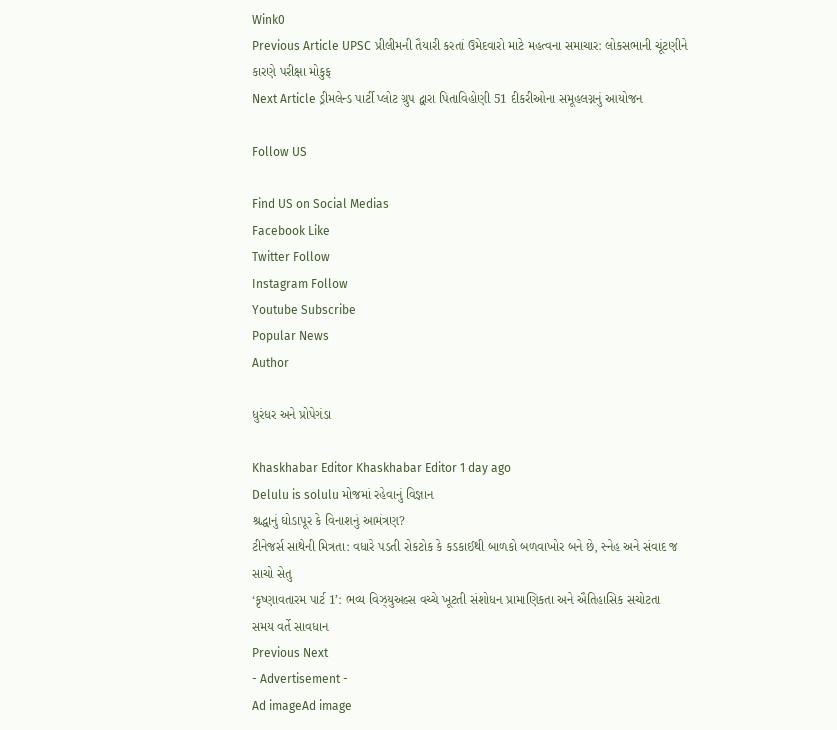Wink0
Previous Article UPSC પ્રીલીમની તૈયારી કરતાં ઉમેદવારો માટે મહત્વના સમાચાર: લોકસભાની ચૂંટણીને કારણે પરીક્ષા મોકુફ
Next Article ડ્રીમલેન્ડ પાર્ટી પ્લોટ ગ્રુપ દ્વારા પિતાવિહોણી 51 દીકરીઓના સમૂહલગ્નનું આયોજન

Follow US

Find US on Social Medias
Facebook Like
Twitter Follow
Instagram Follow
Youtube Subscribe
Popular News
Author

ધુરંધર અને પ્રોપેગંડા

Khaskhabar Editor Khaskhabar Editor 1 day ago
Delulu is solulu મોજમાં રહેવાનું વિજ્ઞાન
શ્રદ્ધાનું ઘોડાપૂર કે વિનાશનું આમંત્રણ?
ટીનેજર્સ સાથેની મિત્રતા: વધારે પડતી રોકટોક કે કડકાઈથી બાળકો બળવાખોર બને છે, સ્નેહ અને સંવાદ જ સાચો સેતુ
‘કૃષ્ણાવતારમ પાર્ટ 1’: ભવ્ય વિઝ્યુઅલ્સ વચ્ચે ખૂટતી સંશોધન પ્રામાણિકતા અને ઐતિહાસિક સચોટતા
સમય વર્તે સાવધાન
Previous Next
- Advertisement -
Ad imageAd image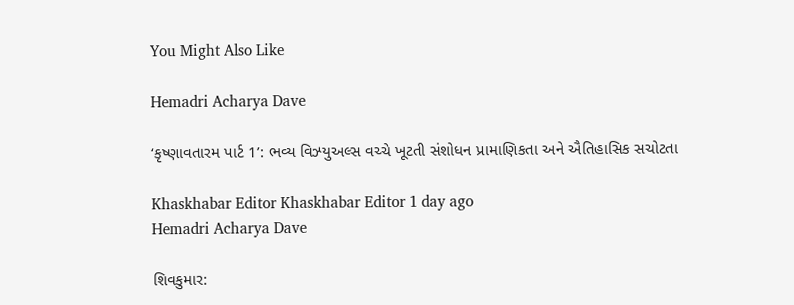You Might Also Like

Hemadri Acharya Dave

‘કૃષ્ણાવતારમ પાર્ટ 1’: ભવ્ય વિઝ્યુઅલ્સ વચ્ચે ખૂટતી સંશોધન પ્રામાણિકતા અને ઐતિહાસિક સચોટતા

Khaskhabar Editor Khaskhabar Editor 1 day ago
Hemadri Acharya Dave

શિવકુમાર: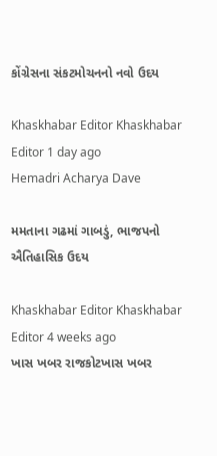કોંગ્રેસના સંકટમોચનનો નવો ઉદય

Khaskhabar Editor Khaskhabar Editor 1 day ago
Hemadri Acharya Dave

મમતાના ગઢમાં ગાબડું, ભાજપનો ઐતિહાસિક ઉદય

Khaskhabar Editor Khaskhabar Editor 4 weeks ago
ખાસ ખબર રાજકોટખાસ ખબર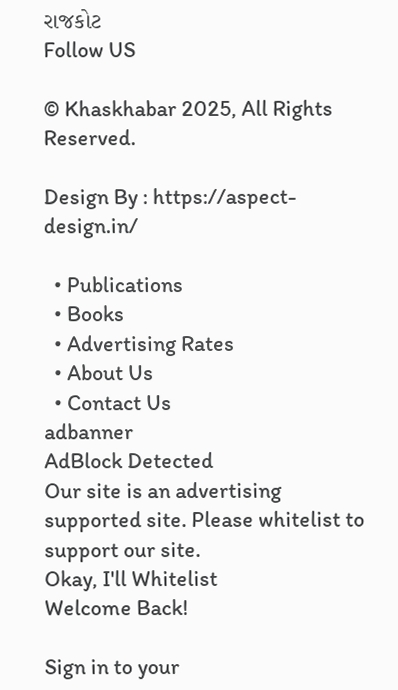રાજકોટ
Follow US

© Khaskhabar 2025, All Rights Reserved.

Design By : https://aspect-design.in/

  • Publications
  • Books
  • Advertising Rates
  • About Us
  • Contact Us
adbanner
AdBlock Detected
Our site is an advertising supported site. Please whitelist to support our site.
Okay, I'll Whitelist
Welcome Back!

Sign in to your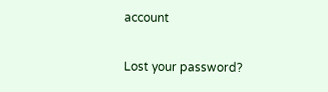account

Lost your password?